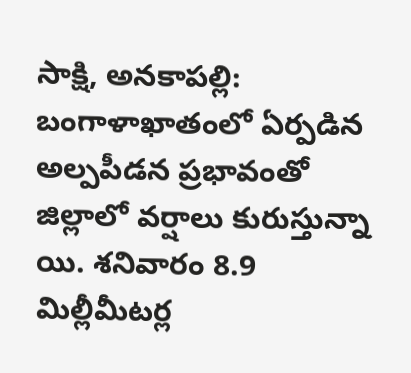సాక్షి, అనకాపల్లి: బంగాళాఖాతంలో ఏర్పడిన అల్పపీడన ప్రభావంతో జిల్లాలో వర్షాలు కురుస్తున్నా యి. శనివారం 8.9 మిల్లీమీటర్ల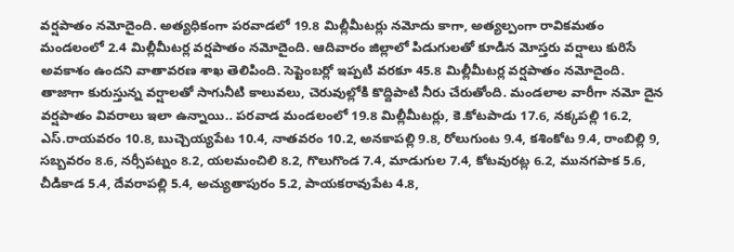వర్షపాతం నమోదైంది. అత్యధికంగా పరవాడలో 19.8 మిల్లీమీటర్లు నమోదు కాగా, అత్యల్పంగా రావికమతం మండలంలో 2.4 మిల్లీమీటర్ల వర్షపాతం నమోదైంది. ఆదివారం జిల్లాలో పిడుగులతో కూడిన మోస్తరు వర్షాలు కురిసే అవకాశం ఉందని వాతావరణ శాఖ తెలిపింది. సెప్టెంబర్లో ఇప్పటి వరకూ 45.8 మిల్లీమీటర్ల వర్షపాతం నమోదైంది. తాజాగా కురుస్తున్న వర్షాలతో సాగునీటి కాలువలు, చెరువుల్లోకి కొద్దిపాటి నీరు చేరుతోంది. మండలాల వారీగా నమో దైన వర్షపాతం వివరాలు ఇలా ఉన్నాయి.. పరవాడ మండలంలో 19.8 మిల్లీమీటర్లు, కె.కోటపాడు 17.6, నక్కపల్లి 16.2, ఎస్.రాయవరం 10.8, బుచ్చెయ్యపేట 10.4, నాతవరం 10.2, అనకాపల్లి 9.8, రోలుగుంట 9.4, కశింకోట 9.4, రాంబిల్లి 9, సబ్బవరం 8.6, నర్సీపట్నం 8.2, యలమంచిలి 8.2, గొలుగొండ 7.4, మాడుగుల 7.4, కోటవురట్ల 6.2, మునగపాక 5.6, చీడికాడ 5.4, దేవరాపల్లి 5.4, అచ్యుతాపురం 5.2, పాయకరావుపేట 4.8,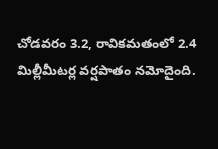చోడవరం 3.2, రావికమతంలో 2.4 మిల్లీమీటర్ల వర్షపాతం నమోదైంది.